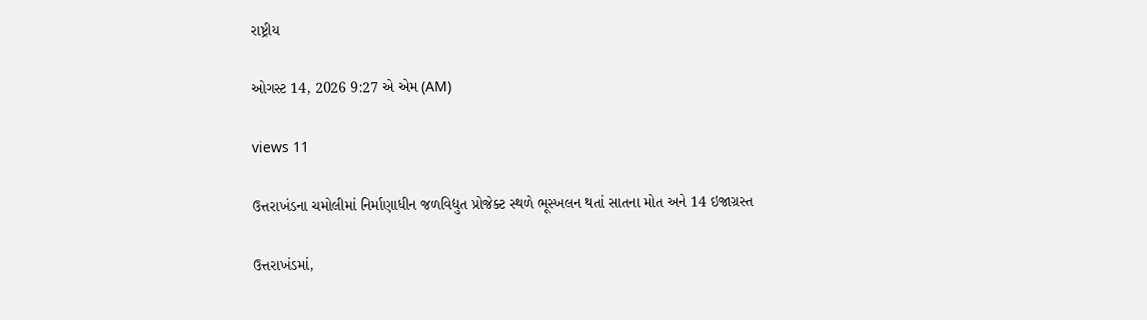રાષ્ટ્રીય

ઓગસ્ટ 14, 2026 9:27 એ એમ (AM)

views 11

ઉત્તરાખંડના ચમોલીમાં નિર્માણાધીન જળવિદ્યુત પ્રોજેક્ટ સ્થળે ભૂસ્ખલન થતાં સાતના મોત અને 14 ઇજાગ્રસ્ત

ઉત્તરાખંડમાં,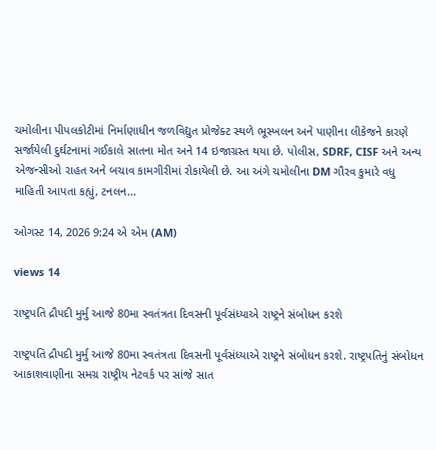ચમોલીના પીપલકોટીમાં નિર્માણાધીન જળવિદ્યુત પ્રોજેક્ટ સ્થળે ભૂસ્ખલન અને પાણીના લીકેજને કારણે સર્જાયેલી દુર્ઘટનામાં ગઈકાલે સાતના મોત અને 14 ઇજાગ્રસ્ત થયા છે. પોલીસ, SDRF, CISF અને અન્ય એજન્સીઓ રાહત અને બચાવ કામગીરીમાં રોકાયેલી છે. આ અંગે ચમોલીના DM ગૌરવ કુમારે વધુ માહિતી આપતા કહ્યું, ટનલન...

ઓગસ્ટ 14, 2026 9:24 એ એમ (AM)

views 14

રાષ્ટ્રપતિ દ્રૌપદી મુર્મુ આજે 80મા સ્વતંત્રતા દિવસની પૂર્વસંધ્યાએ રાષ્ટ્રને સંબોધન કરશે

રાષ્ટ્રપતિ દ્રૌપદી મુર્મુ આજે 80મા સ્વતંત્રતા દિવસની પૂર્વસંધ્યાએ રાષ્ટ્રને સંબોધન કરશે. રાષ્ટ્રપતિનું સંબોધન આકાશવાણીના સમગ્ર રાષ્ટ્રીય નેટવર્ક પર સાંજે સાત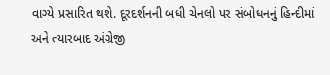વાગ્યે પ્રસારિત થશે. દૂરદર્શનની બધી ચેનલો પર સંબોધનનું હિન્દીમાં અને ત્યારબાદ અંગ્રેજી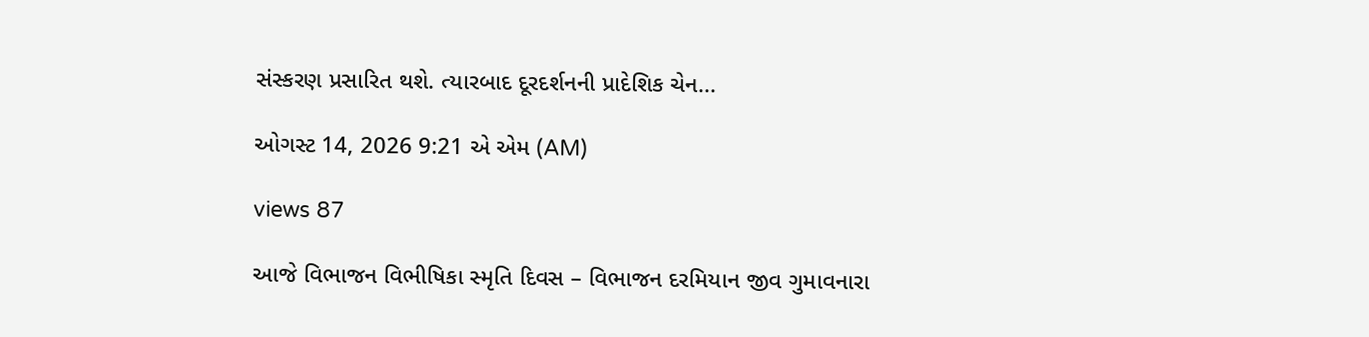સંસ્કરણ પ્રસારિત થશે. ત્યારબાદ દૂરદર્શનની પ્રાદેશિક ચેન...

ઓગસ્ટ 14, 2026 9:21 એ એમ (AM)

views 87

આજે વિભાજન વિભીષિકા સ્મૃતિ દિવસ – વિભાજન દરમિયાન જીવ ગુમાવનારા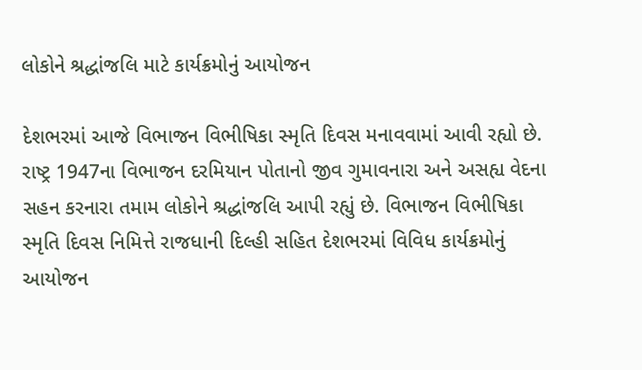લોકોને શ્રદ્ધાંજલિ માટે કાર્યક્રમોનું આયોજન

દેશભરમાં આજે વિભાજન વિભીષિકા સ્મૃતિ દિવસ મનાવવામાં આવી રહ્યો છે. રાષ્ટ્ર 1947ના વિભાજન દરમિયાન પોતાનો જીવ ગુમાવનારા અને અસહ્ય વેદના સહન કરનારા તમામ લોકોને શ્રદ્ધાંજલિ આપી રહ્યું છે. વિભાજન વિભીષિકા સ્મૃતિ દિવસ નિમિત્તે રાજધાની દિલ્હી સહિત દેશભરમાં વિવિધ કાર્યક્રમોનું આયોજન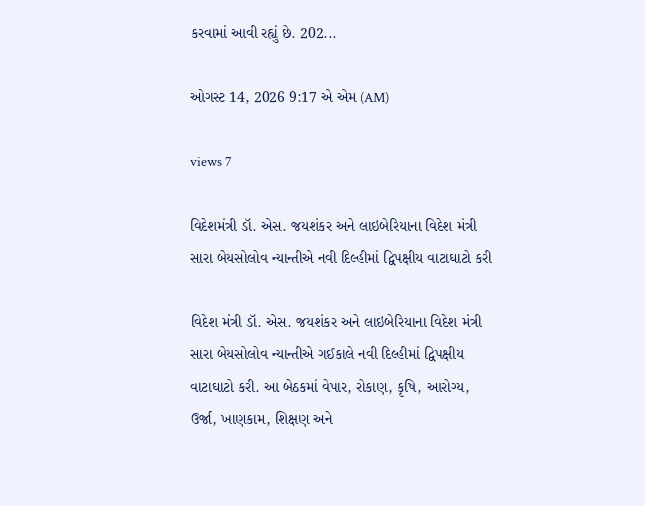કરવામાં આવી રહ્યું છે. 202...

ઓગસ્ટ 14, 2026 9:17 એ એમ (AM)

views 7

વિદેશમંત્રી ડૉ. એસ. જયશંકર અને લાઇબેરિયાના વિદેશ મંત્રી સારા બેયસોલોવ ન્યાન્તીએ નવી દિલ્હીમાં દ્વિપક્ષીય વાટાઘાટો કરી

વિદેશ મંત્રી ડૉ. એસ. જયશંકર અને લાઇબેરિયાના વિદેશ મંત્રી સારા બેયસોલોવ ન્યાન્તીએ ગઈકાલે નવી દિલ્હીમાં દ્વિપક્ષીય વાટાઘાટો કરી. આ બેઠકમાં વેપાર, રોકાણ, કૃષિ, આરોગ્ય, ઉર્જા, ખાણકામ, શિક્ષણ અને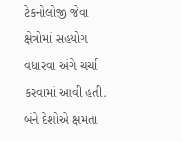ટેકનોલોજી જેવા ક્ષેત્રોમાં સહયોગ વધારવા અંગે ચર્ચા કરવામાં આવી હતી. બંને દેશોએ ક્ષમતા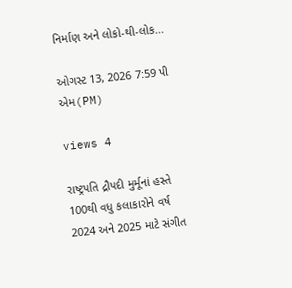નિર્માણ અને લોકો-થી-લોક...

ઓગસ્ટ 13, 2026 7:59 પી એમ(PM)

views 4

રાષ્ટ્રપતિ દ્રૌપદી મુર્મૂનાં હસ્તે 100થી વધુ કલાકારોને વર્ષ 2024 અને 2025 માટે સંગીત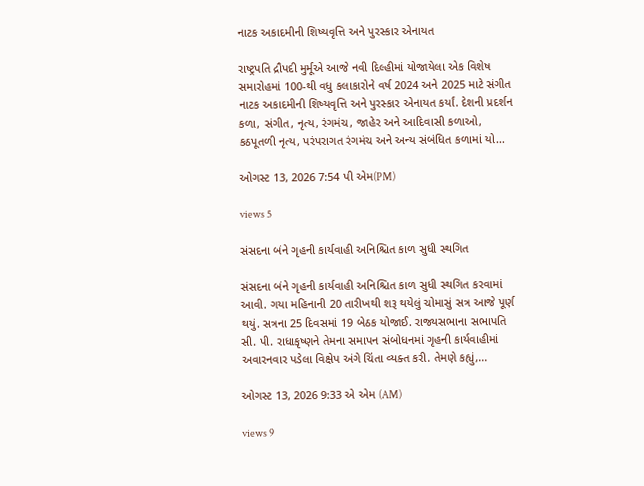નાટક અકાદમીની શિષ્યવૃત્તિ અને પુરસ્કાર એનાયત

રાષ્ટ્રપતિ દ્રૌપદી મુર્મૂએ આજે નવી દિલ્હીમાં યોજાયેલા એક વિશેષ સમારોહમાં 100-થી વધુ કલાકારોને વર્ષ 2024 અને 2025 માટે સંગીત નાટક અકાદમીની શિષ્યવૃત્તિ અને પુરસ્કાર એનાયત કર્યાં. દેશની પ્રદર્શન કળા, સંગીત, નૃત્ય, રંગમંચ, જાહેર અને આદિવાસી કળાઓ, કઠપૂતળી નૃત્ય, પરંપરાગત રંગમંચ અને અન્ય સંબંધિત કળામાં યો...

ઓગસ્ટ 13, 2026 7:54 પી એમ(PM)

views 5

સંસદના બંને ગૃહની કાર્યવાહી અનિશ્ચિત કાળ સુધી સ્થગિત

સંસદના બંને ગૃહની કાર્યવાહી અનિશ્ચિત કાળ સુધી સ્થગિત કરવામાં આવી. ગયા મહિનાની 20 તારીખથી શરૂ થયેલું ચોમાસું સત્ર આજે પૂર્ણ થયું. સત્રના 25 દિવસમાં 19 બેઠક યોજાઈ. રાજ્યસભાના સભાપતિ સી. પી. રાધાકૃષ્ણને તેમના સમાપન સંબોધનમાં ગૃહની કાર્યવાહીમાં અવારનવાર પડેલા વિક્ષેપ અંગે ચિંતા વ્યક્ત કરી. તેમણે કહ્યું,...

ઓગસ્ટ 13, 2026 9:33 એ એમ (AM)

views 9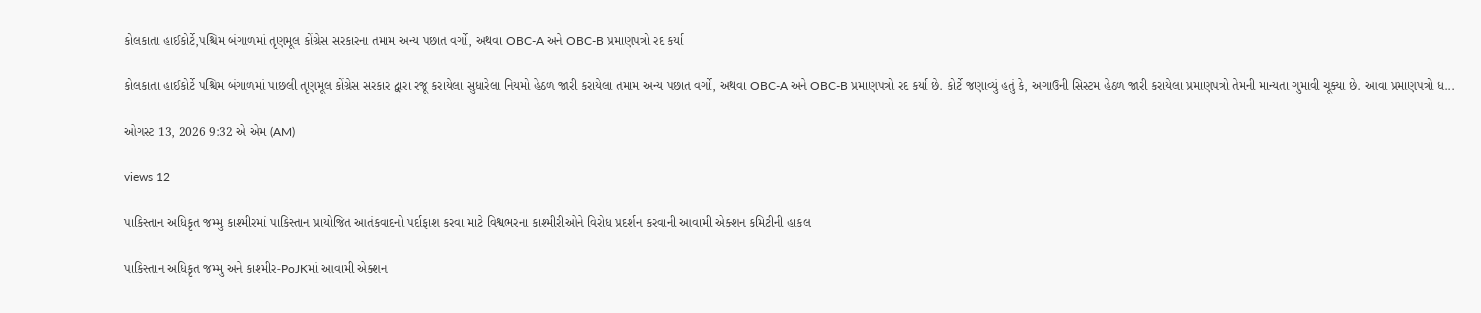કોલકાતા હાઈકોર્ટે,પશ્ચિમ બંગાળમાં તૃણમૂલ કોંગ્રેસ સરકારના તમામ અન્ય પછાત વર્ગો, અથવા OBC-A અને OBC-B પ્રમાણપત્રો રદ કર્યા

કોલકાતા હાઈકોર્ટે પશ્ચિમ બંગાળમાં પાછલી તૃણમૂલ કોંગ્રેસ સરકાર દ્વારા રજૂ કરાયેલા સુધારેલા નિયમો હેઠળ જારી કરાયેલા તમામ અન્ય પછાત વર્ગો, અથવા OBC-A અને OBC-B પ્રમાણપત્રો રદ કર્યા છે. કોર્ટે જણાવ્યું હતું કે, અગાઉની સિસ્ટમ હેઠળ જારી કરાયેલા પ્રમાણપત્રો તેમની માન્યતા ગુમાવી ચૂક્યા છે. આવા પ્રમાણપત્રો ધ...

ઓગસ્ટ 13, 2026 9:32 એ એમ (AM)

views 12

પાકિસ્તાન અધિકૃત જમ્મુ કાશ્મીરમાં પાકિસ્તાન પ્રાયોજિત આતંકવાદનો પર્દાફાશ કરવા માટે વિશ્વભરના કાશ્મીરીઓને વિરોધ પ્રદર્શન કરવાની આવામી એક્શન કમિટીની હાકલ

પાકિસ્તાન અધિકૃત જમ્મુ અને કાશ્મીર-PoJKમાં આવામી એક્શન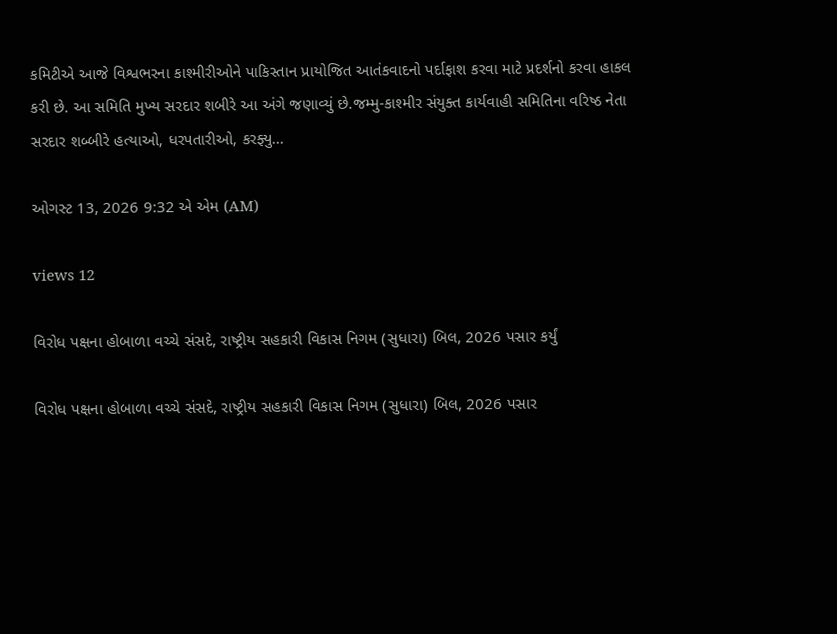કમિટીએ આજે વિશ્વભરના કાશ્મીરીઓને પાકિસ્તાન પ્રાયોજિત આતંકવાદનો પર્દાફાશ કરવા માટે પ્રદર્શનો કરવા હાકલ કરી છે. આ સમિતિ મુખ્ય સરદાર શબીરે આ અંગે જણાવ્યું છે.જમ્મુ-કાશ્મીર સંયુક્ત કાર્યવાહી સમિતિના વરિષ્ઠ નેતા સરદાર શબ્બીરે હત્યાઓ, ધરપતારીઓ, કરફ્યુ...

ઓગસ્ટ 13, 2026 9:32 એ એમ (AM)

views 12

વિરોધ પક્ષના હોબાળા વચ્ચે સંસદે, રાષ્ટ્રીય સહકારી વિકાસ નિગમ (સુધારા) બિલ, 2026 પસાર કર્યું

વિરોધ પક્ષના હોબાળા વચ્ચે સંસદે, રાષ્ટ્રીય સહકારી વિકાસ નિગમ (સુધારા) બિલ, 2026 પસાર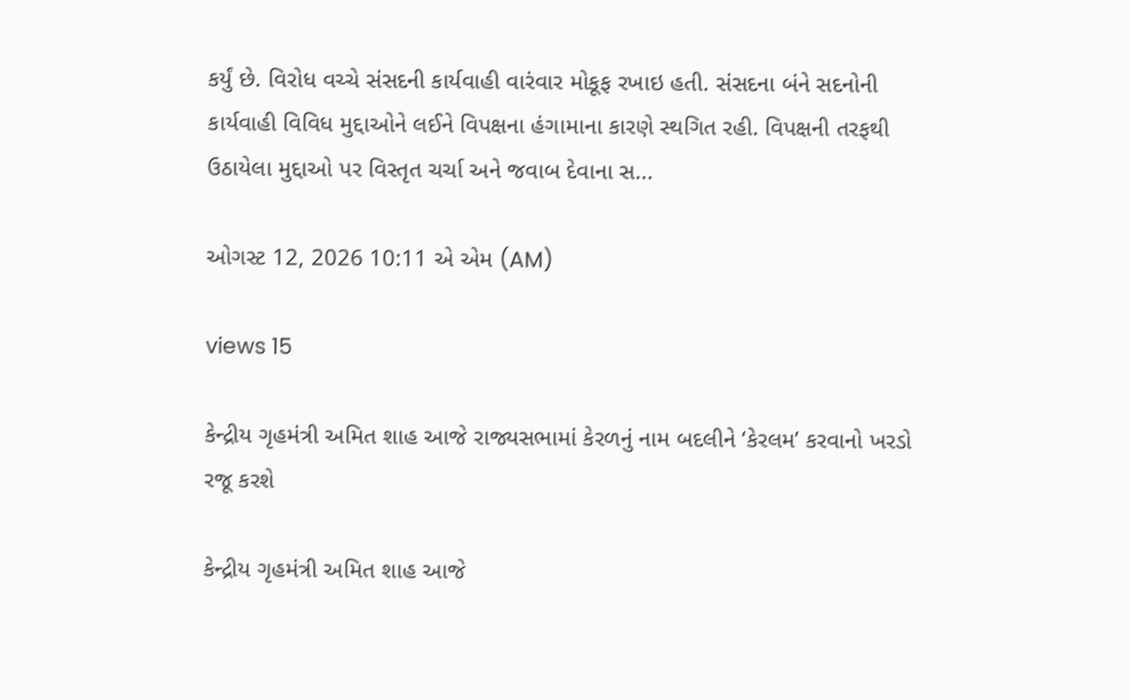કર્યું છે. વિરોધ વચ્ચે સંસદની કાર્યવાહી વારંવાર મોકૂફ રખાઇ હતી. સંસદના બંને સદનોની કાર્યવાહી વિવિધ મુદ્દાઓને લઈને વિપક્ષના હંગામાના કારણે સ્થગિત રહી. વિપક્ષની તરફથી ઉઠાયેલા મુદ્દાઓ પર વિસ્તૃત ચર્ચા અને જવાબ દેવાના સ...

ઓગસ્ટ 12, 2026 10:11 એ એમ (AM)

views 15

કેન્દ્રીય ગૃહમંત્રી અમિત શાહ આજે રાજ્યસભામાં કેરળનું નામ બદલીને ‘કેરલમ’ કરવાનો ખરડો રજૂ કરશે

કેન્દ્રીય ગૃહમંત્રી અમિત શાહ આજે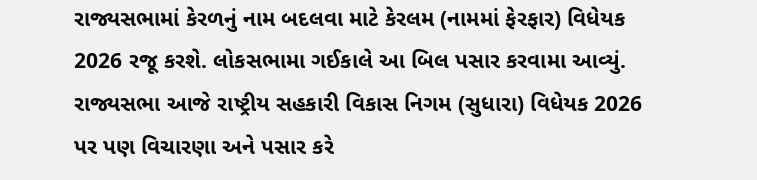રાજ્યસભામાં કેરળનું નામ બદલવા માટે કેરલમ (નામમાં ફેરફાર) વિધેયક 2026 રજૂ કરશે. લોકસભામા ગઈકાલે આ બિલ પસાર કરવામા આવ્યું. રાજ્યસભા આજે રાષ્ટ્રીય સહકારી વિકાસ નિગમ (સુધારા) વિધેયક 2026 પર પણ વિચારણા અને પસાર કરે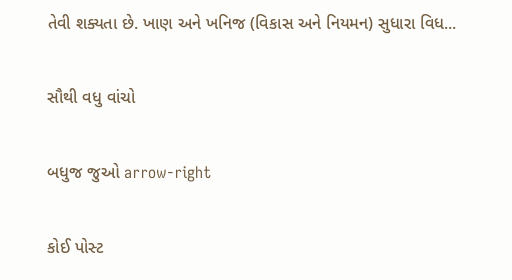તેવી શક્યતા છે. ખાણ અને ખનિજ (વિકાસ અને નિયમન) સુધારા વિધ...

સૌથી વધુ વાંચો

બધુજ જુઓ arrow-right

કોઈ પોસ્ટ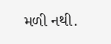મળી નથી.